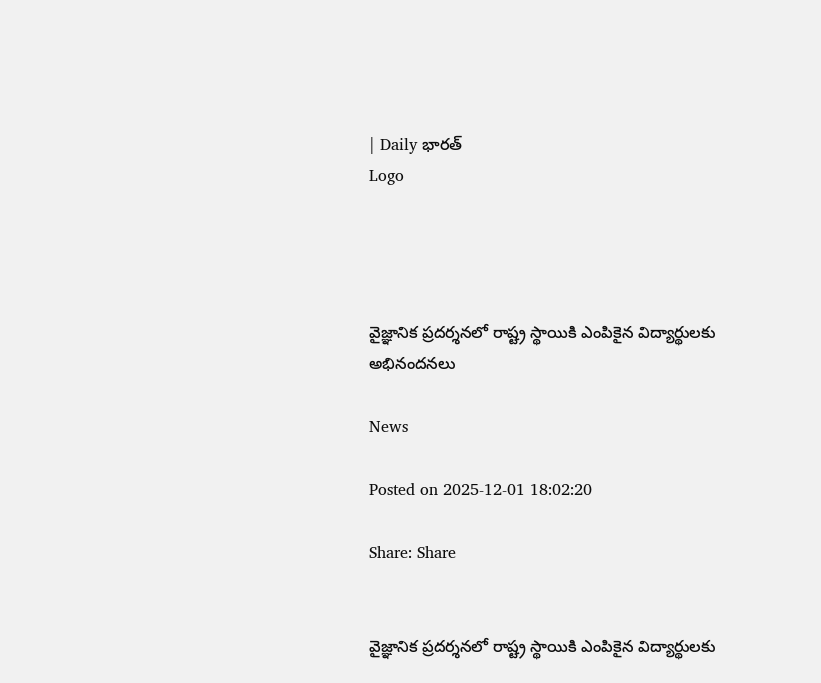| Daily భారత్
Logo




వైజ్ఞానిక ప్రదర్శనలో రాష్ట్ర స్థాయికి ఎంపికైన విద్యార్థులకు అభినందనలు

News

Posted on 2025-12-01 18:02:20

Share: Share


వైజ్ఞానిక ప్రదర్శనలో రాష్ట్ర స్థాయికి ఎంపికైన విద్యార్థులకు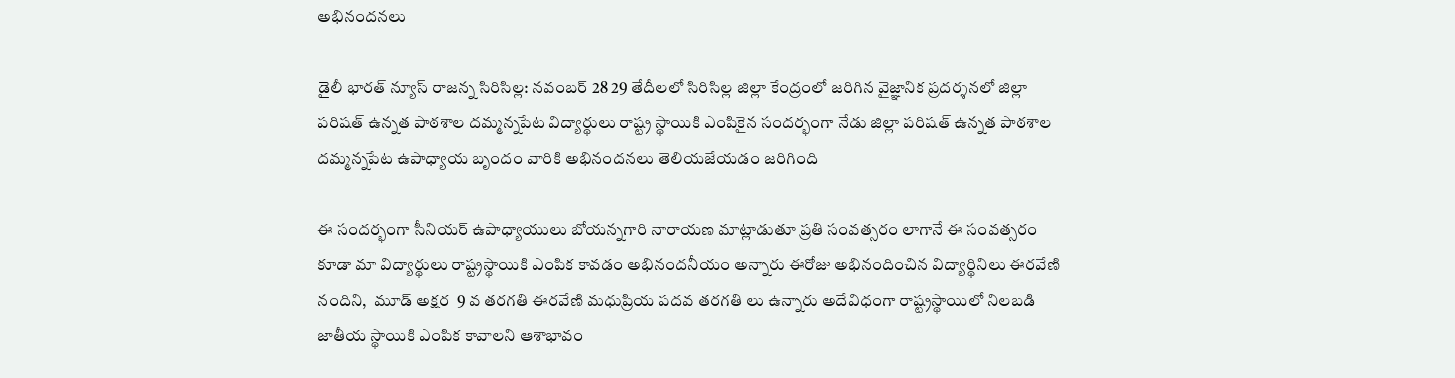అభినందనలు

డైలీ భారత్ న్యూస్ రాజన్న సిరిసిల్ల: నవంబర్ 28 29 తేదీలలో సిరిసిల్ల జిల్లా కేంద్రంలో జరిగిన వైజ్ఞానిక ప్రదర్శనలో జిల్లా పరిషత్ ఉన్నత పాఠశాల దమ్మన్నపేట విద్యార్థులు రాష్ట్ర స్థాయికి ఎంపికైన సందర్భంగా నేడు జిల్లా పరిషత్ ఉన్నత పాఠశాల దమ్మన్నపేట ఉపాధ్యాయ బృందం వారికి అభినందనలు తెలియజేయడం జరిగింది

ఈ సందర్భంగా సీనియర్ ఉపాధ్యాయులు బోయన్నగారి నారాయణ మాట్లాడుతూ ప్రతి సంవత్సరం లాగానే ఈ సంవత్సరం కూడా మా విద్యార్థులు రాష్ట్రస్థాయికి ఎంపిక కావడం అభినందనీయం అన్నారు ఈరోజు అభినందించిన విద్యార్థినిలు ఈరవేణి నందిని,  మూడ్ అక్షర  9 వ తరగతి ఈరవేణి మధుప్రియ పదవ తరగతి లు ఉన్నారు అదేవిధంగా రాష్ట్రస్థాయిలో నిలబడి జాతీయ స్థాయికి ఎంపిక కావాలని ఆశాభావం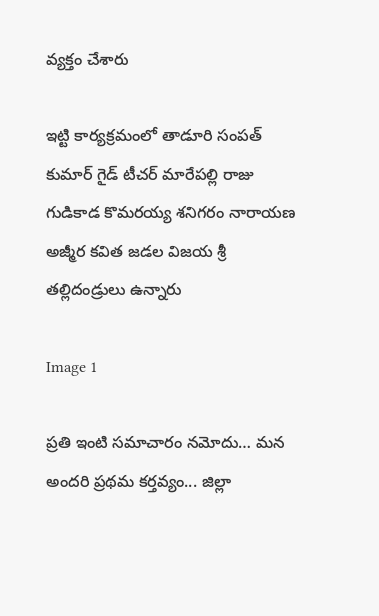వ్యక్తం చేశారు

ఇట్టి కార్యక్రమంలో తాడూరి సంపత్ కుమార్ గైడ్ టీచర్ మారేపల్లి రాజు గుడికాడ కొమరయ్య శనిగరం నారాయణ అజ్మీర కవిత జడల విజయ శ్రీ తల్లిదండ్రులు ఉన్నారు

Image 1

ప్రతి ఇంటి సమాచారం నమోదు… మన అందరి ప్రథమ కర్తవ్యం... జిల్లా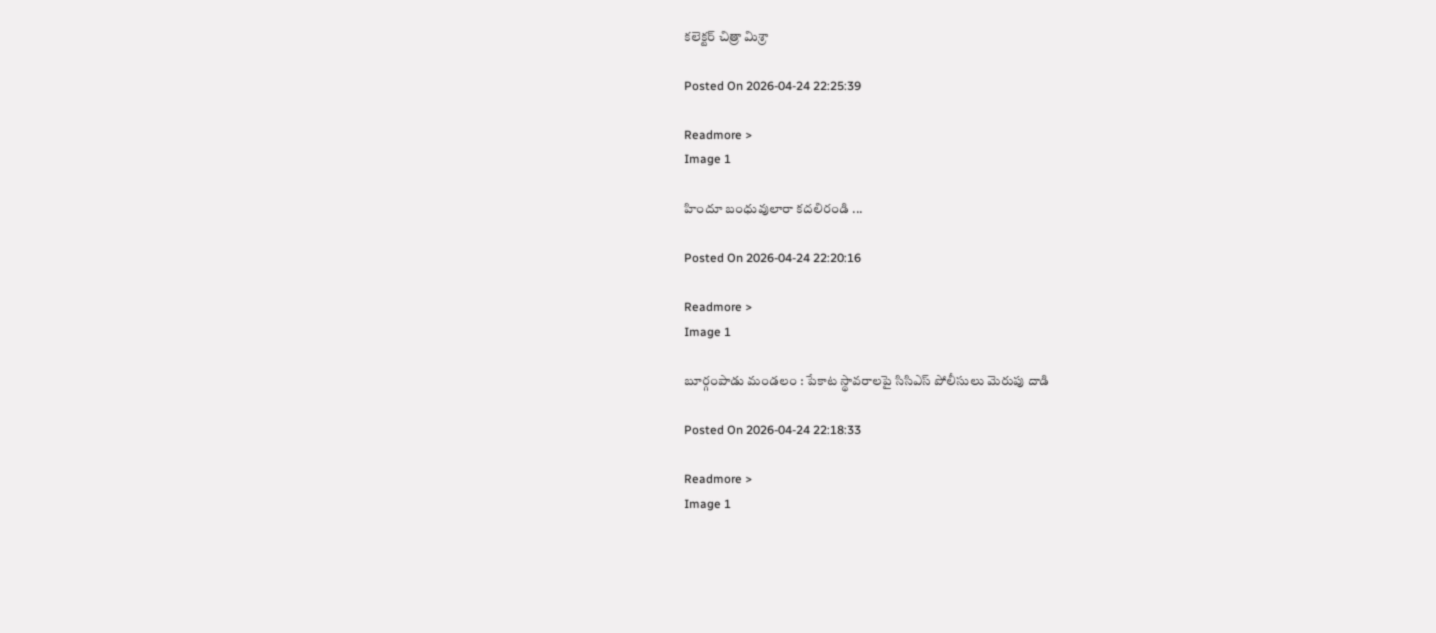కలెక్టర్ చిత్రా మిశ్రా

Posted On 2026-04-24 22:25:39

Readmore >
Image 1

హిందూ బంధువులారా కదలిరండి ...

Posted On 2026-04-24 22:20:16

Readmore >
Image 1

బూర్గంపాడు మండలం : పేకాట స్థావరాలపై సిసిఎస్ పోలీసులు మెరుపు దాడి

Posted On 2026-04-24 22:18:33

Readmore >
Image 1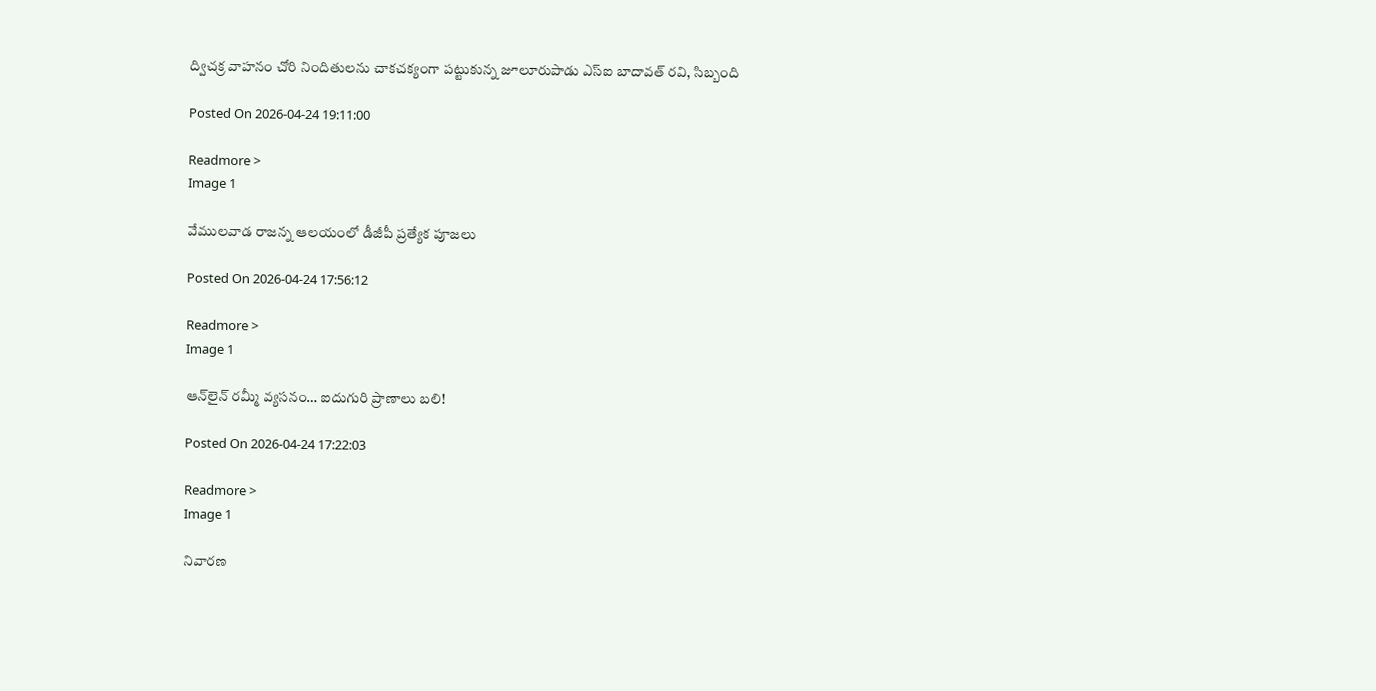ద్విచక్ర వాహనం చోరి నిందితులను చాకచక్యంగా పట్టుకున్న జూలూరుపాడు ఎస్ఐ బాదావత్ రవి, సిబ్బంది

Posted On 2026-04-24 19:11:00

Readmore >
Image 1

వేములవాడ రాజన్న ఆలయంలో డీజీపీ ప్రత్యేక పూజలు

Posted On 2026-04-24 17:56:12

Readmore >
Image 1

ఆన్‌లైన్ రమ్మీ వ్యసనం… ఐదుగురి ప్రాణాలు బలి!

Posted On 2026-04-24 17:22:03

Readmore >
Image 1

నివారణ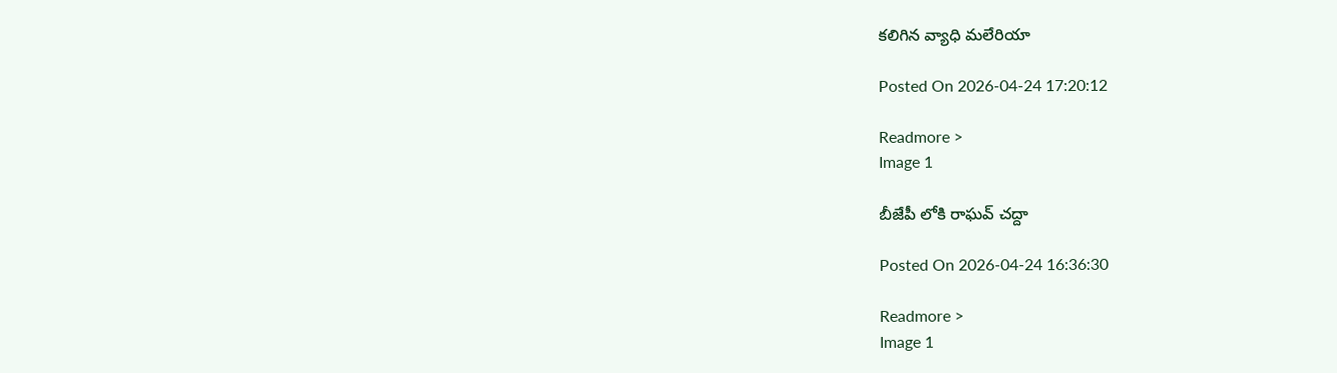కలిగిన వ్యాధి మలేరియా

Posted On 2026-04-24 17:20:12

Readmore >
Image 1

బీజేపీ లోకి రాఘవ్ చద్దా

Posted On 2026-04-24 16:36:30

Readmore >
Image 1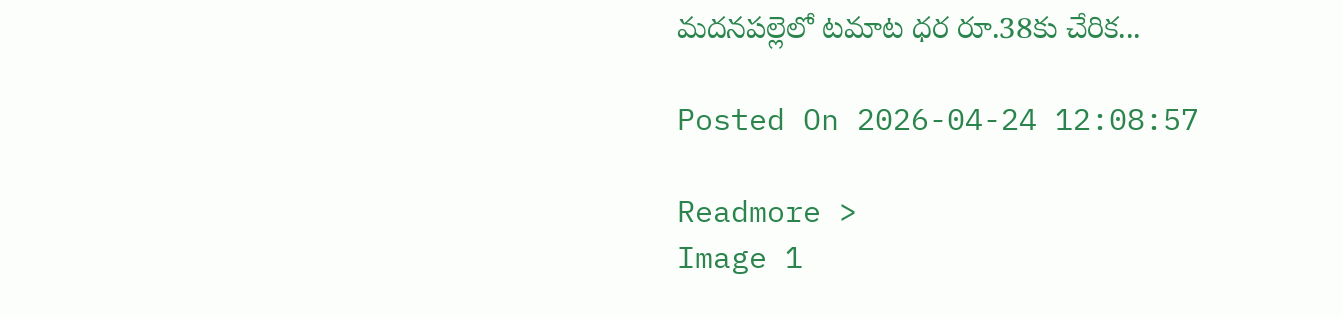మదనపల్లెలో టమాట ధర రూ.38కు చేరిక...

Posted On 2026-04-24 12:08:57

Readmore >
Image 1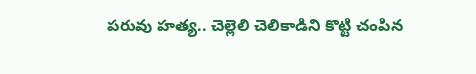పరువు హత్య.. చెల్లెలి చెలికాడిని కొట్టి చంపిన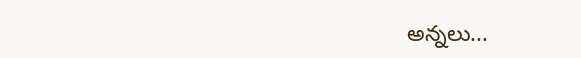అన్నలు...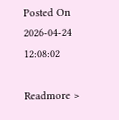Posted On 2026-04-24 12:08:02

Readmore >